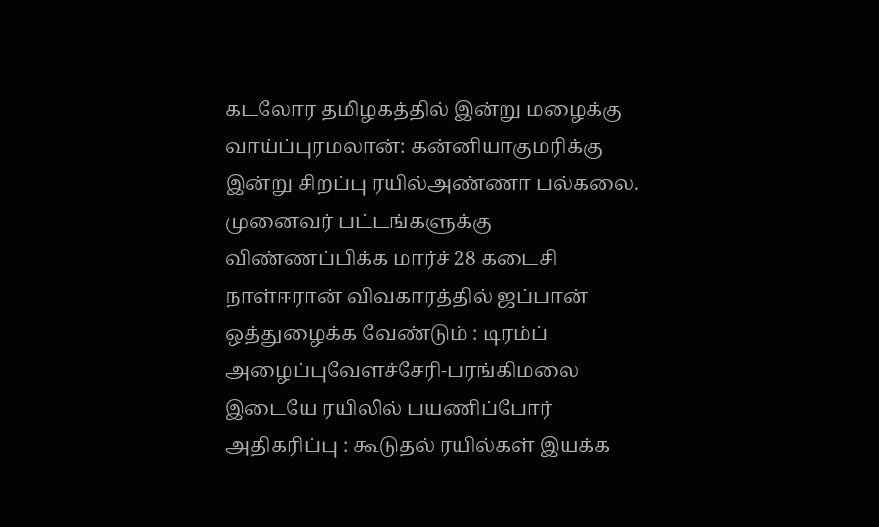கடலோர தமிழகத்தில் இன்று மழைக்கு வாய்ப்புரமலான்: கன்னியாகுமரிக்கு இன்று சிறப்பு ரயில்அண்ணா பல்கலை. முனைவர் பட்டங்களுக்கு விண்ணப்பிக்க மார்ச் 28 கடைசி நாள்ஈரான் விவகாரத்தில் ஜப்பான் ஒத்துழைக்க வேண்டும் : டிரம்ப் அழைப்புவேளச்சேரி-பரங்கிமலை இடையே ரயிலில் பயணிப்போர் அதிகரிப்பு : கூடுதல் ரயில்கள் இயக்க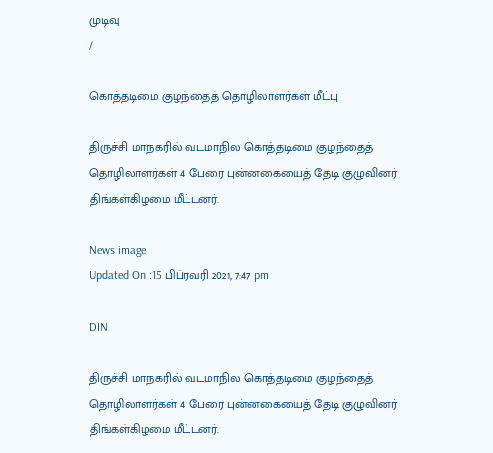முடிவு
/

கொத்தடிமை குழந்தைத் தொழிலாளர்கள் மீட்பு

திருச்சி மாநகரில் வடமாநில கொத்தடிமை குழந்தைத் தொழிலாளர்கள் 4 பேரை புன்னகையைத் தேடி குழுவினர் திங்கள்கிழமை மீட்டனர்.

News image
Updated On :15 பிப்ரவரி 2021, 7:47 pm

DIN

திருச்சி மாநகரில் வடமாநில கொத்தடிமை குழந்தைத் தொழிலாளர்கள் 4 பேரை புன்னகையைத் தேடி குழுவினர் திங்கள்கிழமை மீட்டனர்.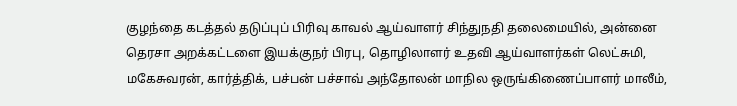குழந்தை கடத்தல் தடுப்புப் பிரிவு காவல் ஆய்வாளர் சிந்துநதி தலைமையில், அன்னை தெரசா அறக்கட்டளை இயக்குநர் பிரபு, தொழிலாளர் உதவி ஆய்வாளர்கள் லெட்சுமி, மகேசுவரன், கார்த்திக், பச்பன் பச்சாவ் அந்தோலன் மாநில ஒருங்கிணைப்பாளர் மாலீம்,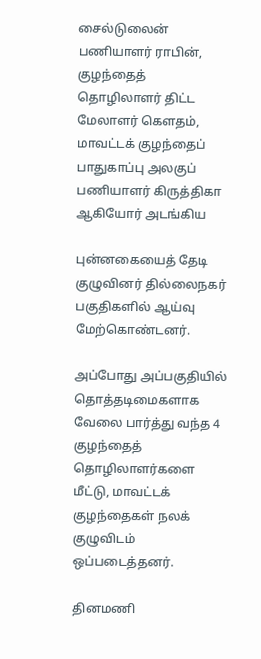சைல்டுலைன் பணியாளர் ராபின், குழந்தைத் தொழிலாளர் திட்ட மேலாளர் கெளதம், மாவட்டக் குழந்தைப் பாதுகாப்பு அலகுப் பணியாளர் கிருத்திகா ஆகியோர் அடங்கிய

புன்னகையைத் தேடி குழுவினர் தில்லைநகர் பகுதிகளில் ஆய்வு மேற்கொண்டனர்.

அப்போது அப்பகுதியில் தொத்தடிமைகளாக வேலை பார்த்து வந்த 4 குழந்தைத் தொழிலாளர்களை மீட்டு, மாவட்டக் குழந்தைகள் நலக் குழுவிடம் ஒப்படைத்தனர்.

தினமணி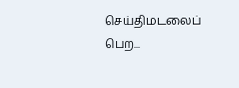செய்திமடலைப் பெற...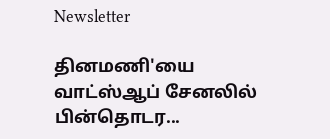Newsletter

தினமணி'யை வாட்ஸ்ஆப் சேனலில் பின்தொடர...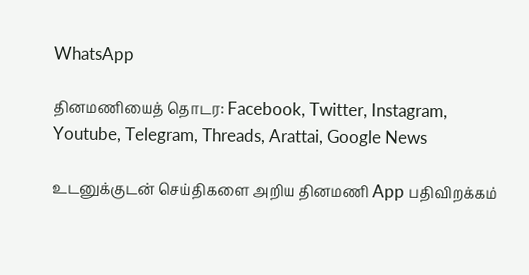WhatsApp

தினமணியைத் தொடர: Facebook, Twitter, Instagram, Youtube, Telegram, Threads, Arattai, Google News

உடனுக்குடன் செய்திகளை அறிய தினமணி App பதிவிறக்கம்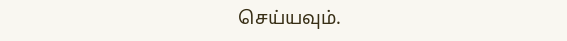செய்யவும்.